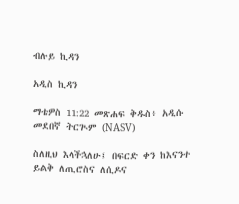ብሉይ ኪዳን

አዲስ ኪዳን

ማቴዎስ 11:22 መጽሐፍ ቅዱስ፥ አዲሱ መደበኛ ትርጒም (NASV)

ስለዚህ እላችኋለሁ፤ በፍርድ ቀን ከእናንተ ይልቅ ለጢሮስና ለሲዶና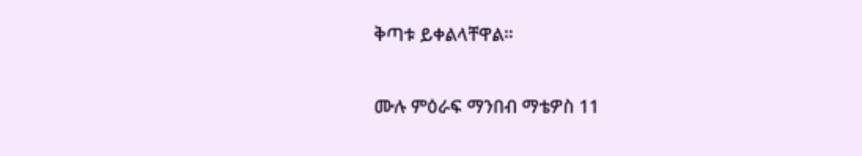ቅጣቱ ይቀልላቸዋል።

ሙሉ ምዕራፍ ማንበብ ማቴዎስ 11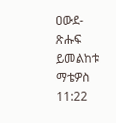ዐውደ-ጽሑፍ ይመልከቱ ማቴዎስ 11:22